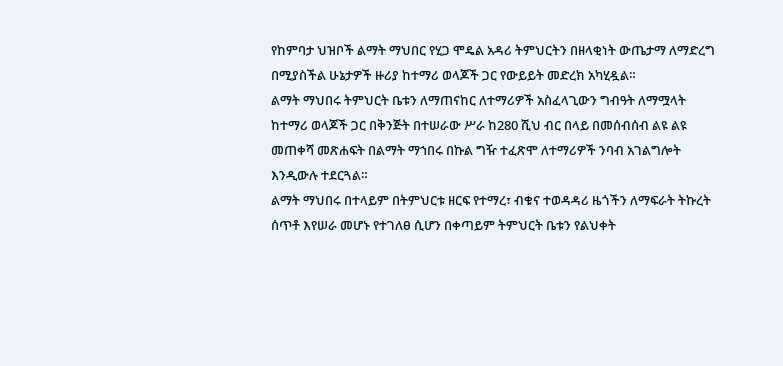የከምባታ ህዝቦች ልማት ማህበር የሂጋ ሞዴል አዳሪ ትምህርትን በዘላቂነት ውጤታማ ለማድረግ በሚያስችል ሁኔታዎች ዙሪያ ከተማሪ ወላጆች ጋር የውይይት መድረክ አካሂዷል።
ልማት ማህበሩ ትምህርት ቤቱን ለማጠናከር ለተማሪዎች አስፈላጊውን ግብዓት ለማሟላት ከተማሪ ወላጆች ጋር በቅንጅት በተሠራው ሥራ ከ280 ሺህ ብር በላይ በመሰብሰብ ልዩ ልዩ መጠቀሻ መጽሐፍት በልማት ማኀበሩ በኩል ግዥ ተፈጽሞ ለተማሪዎች ንባብ አገልግሎት እንዲውሉ ተደርጓል።
ልማት ማህበሩ በተላይም በትምህርቱ ዘርፍ የተማረ፣ ብቁና ተወዳዳሪ ዜጎችን ለማፍራት ትኩረት ሰጥቶ እየሠራ መሆኑ የተገለፀ ሲሆን በቀጣይም ትምህርት ቤቱን የልህቀት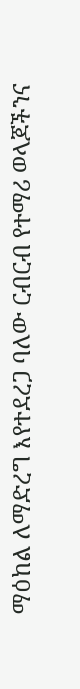ማዕከል ለማድረግ እየተደረጋ ባለው ርብርብ የተማሪ ወላጆችንና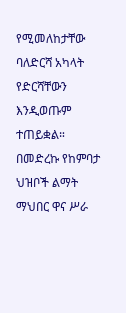የሚመለከታቸው ባለድርሻ አካላት የድርሻቸውን እንዲወጡም ተጠይቋል።
በመድረኩ የከምባታ ህዝቦች ልማት ማህበር ዋና ሥራ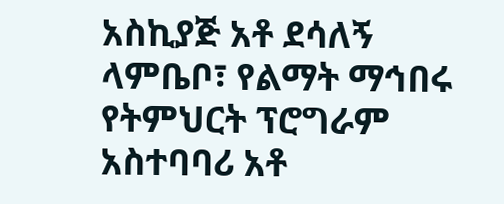አስኪያጅ አቶ ደሳለኝ ላምቤቦ፣ የልማት ማኅበሩ የትምህርት ፕሮግራም አስተባባሪ አቶ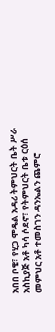አበበ ቦቄ፣ የሂጋ ሞዴል አዳሪ ትምህርት ቤት ሥራ አስኪያጅ አቶ ካሳ ሶደኖ፣ የትምህርት ቤቱ ርዕሰ መምህር አቶ ተመስገን ዳንኤልን ጨምሮ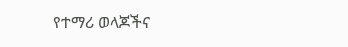የተማሪ ወላጆችና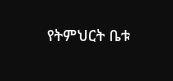የትምህርት ቤቱ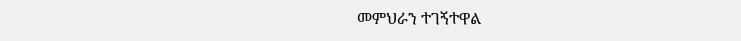መምህራን ተገኝተዋል